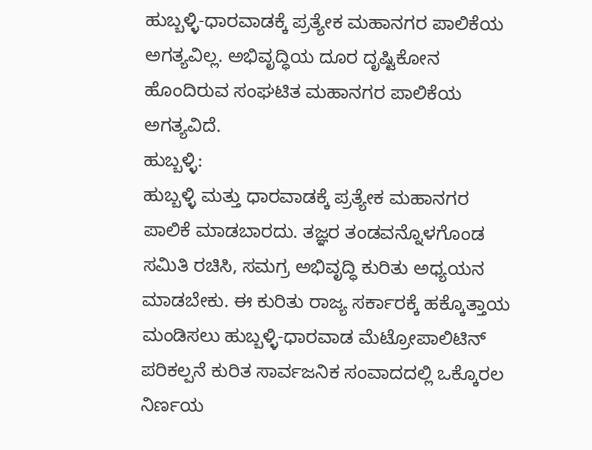ಹುಬ್ಬಳ್ಳಿ-ಧಾರವಾಡಕ್ಕೆ ಪ್ರತ್ಯೇಕ ಮಹಾನಗರ ಪಾಲಿಕೆಯ ಅಗತ್ಯವಿಲ್ಲ. ಅಭಿವೃದ್ಧಿಯ ದೂರ ದೃಷ್ಟಿಕೋನ ಹೊಂದಿರುವ ಸಂಘಟಿತ ಮಹಾನಗರ ಪಾಲಿಕೆಯ ಅಗತ್ಯವಿದೆ.
ಹುಬ್ಬಳ್ಳಿ:
ಹುಬ್ಬಳ್ಳಿ ಮತ್ತು ಧಾರವಾಡಕ್ಕೆ ಪ್ರತ್ಯೇಕ ಮಹಾನಗರ ಪಾಲಿಕೆ ಮಾಡಬಾರದು. ತಜ್ಞರ ತಂಡವನ್ನೊಳಗೊಂಡ ಸಮಿತಿ ರಚಿಸಿ, ಸಮಗ್ರ ಅಭಿವೃದ್ಧಿ ಕುರಿತು ಅಧ್ಯಯನ ಮಾಡಬೇಕು. ಈ ಕುರಿತು ರಾಜ್ಯ ಸರ್ಕಾರಕ್ಕೆ ಹಕ್ಕೊತ್ತಾಯ ಮಂಡಿಸಲು ಹುಬ್ಬಳ್ಳಿ-ಧಾರವಾಡ ಮೆಟ್ರೋಪಾಲಿಟಿನ್ ಪರಿಕಲ್ಪನೆ ಕುರಿತ ಸಾರ್ವಜನಿಕ ಸಂವಾದದಲ್ಲಿ ಒಕ್ಕೊರಲ ನಿರ್ಣಯ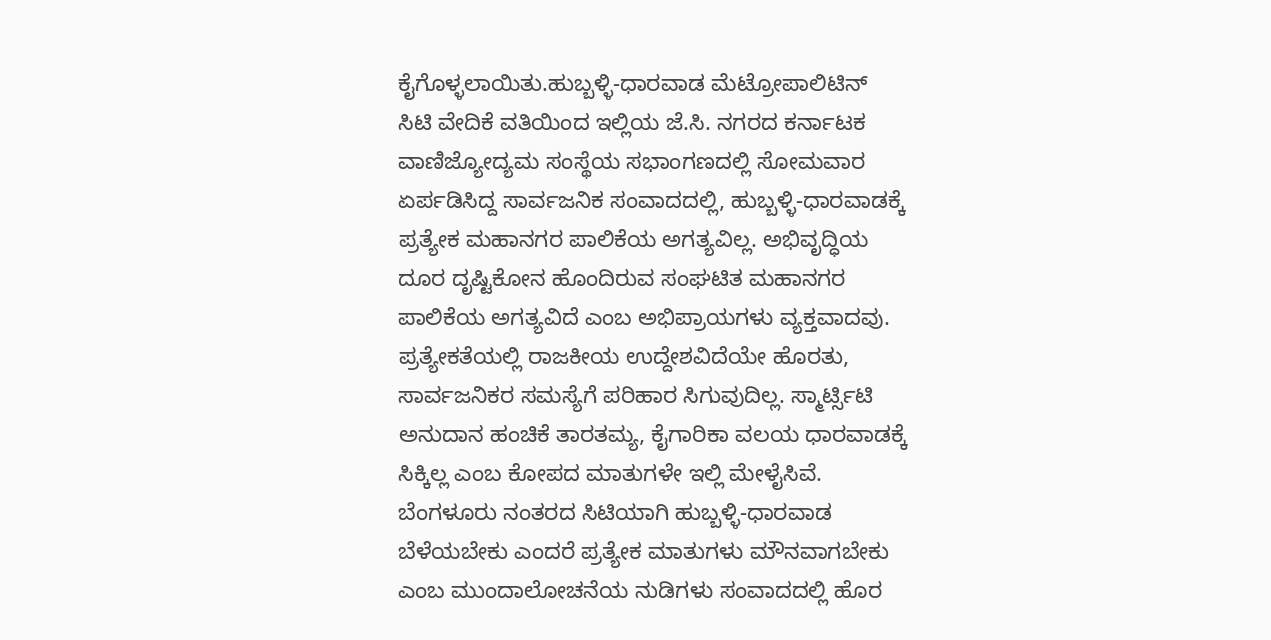ಕೈಗೊಳ್ಳಲಾಯಿತು.ಹುಬ್ಬಳ್ಳಿ-ಧಾರವಾಡ ಮೆಟ್ರೋಪಾಲಿಟಿನ್ ಸಿಟಿ ವೇದಿಕೆ ವತಿಯಿಂದ ಇಲ್ಲಿಯ ಜೆ.ಸಿ. ನಗರದ ಕರ್ನಾಟಕ ವಾಣಿಜ್ಯೋದ್ಯಮ ಸಂಸ್ಥೆಯ ಸಭಾಂಗಣದಲ್ಲಿ ಸೋಮವಾರ ಏರ್ಪಡಿಸಿದ್ದ ಸಾರ್ವಜನಿಕ ಸಂವಾದದಲ್ಲಿ, ಹುಬ್ಬಳ್ಳಿ-ಧಾರವಾಡಕ್ಕೆ ಪ್ರತ್ಯೇಕ ಮಹಾನಗರ ಪಾಲಿಕೆಯ ಅಗತ್ಯವಿಲ್ಲ. ಅಭಿವೃದ್ಧಿಯ ದೂರ ದೃಷ್ಟಿಕೋನ ಹೊಂದಿರುವ ಸಂಘಟಿತ ಮಹಾನಗರ ಪಾಲಿಕೆಯ ಅಗತ್ಯವಿದೆ ಎಂಬ ಅಭಿಪ್ರಾಯಗಳು ವ್ಯಕ್ತವಾದವು.
ಪ್ರತ್ಯೇಕತೆಯಲ್ಲಿ ರಾಜಕೀಯ ಉದ್ದೇಶವಿದೆಯೇ ಹೊರತು, ಸಾರ್ವಜನಿಕರ ಸಮಸ್ಯೆಗೆ ಪರಿಹಾರ ಸಿಗುವುದಿಲ್ಲ. ಸ್ಮಾರ್ಟ್ಸಿಟಿ ಅನುದಾನ ಹಂಚಿಕೆ ತಾರತಮ್ಯ, ಕೈಗಾರಿಕಾ ವಲಯ ಧಾರವಾಡಕ್ಕೆ ಸಿಕ್ಕಿಲ್ಲ ಎಂಬ ಕೋಪದ ಮಾತುಗಳೇ ಇಲ್ಲಿ ಮೇಳೈಸಿವೆ. ಬೆಂಗಳೂರು ನಂತರದ ಸಿಟಿಯಾಗಿ ಹುಬ್ಬಳ್ಳಿ-ಧಾರವಾಡ ಬೆಳೆಯಬೇಕು ಎಂದರೆ ಪ್ರತ್ಯೇಕ ಮಾತುಗಳು ಮೌನವಾಗಬೇಕು ಎಂಬ ಮುಂದಾಲೋಚನೆಯ ನುಡಿಗಳು ಸಂವಾದದಲ್ಲಿ ಹೊರ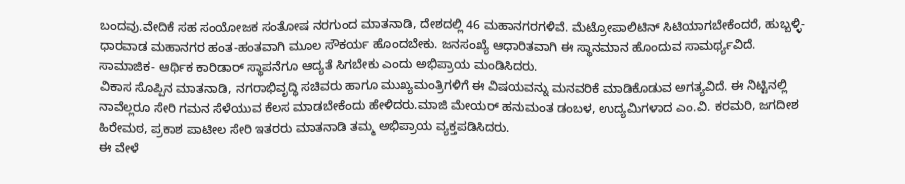ಬಂದವು.ವೇದಿಕೆ ಸಹ ಸಂಯೋಜಕ ಸಂತೋಷ ನರಗುಂದ ಮಾತನಾಡಿ, ದೇಶದಲ್ಲಿ 46 ಮಹಾನಗರಗಳಿವೆ. ಮೆಟ್ರೋಪಾಲಿಟಿನ್ ಸಿಟಿಯಾಗಬೇಕೆಂದರೆ, ಹುಬ್ಬಳ್ಳಿ-ಧಾರವಾಡ ಮಹಾನಗರ ಹಂತ-ಹಂತವಾಗಿ ಮೂಲ ಸೌಕರ್ಯ ಹೊಂದಬೇಕು. ಜನಸಂಖ್ಯೆ ಆಧಾರಿತವಾಗಿ ಈ ಸ್ಥಾನಮಾನ ಹೊಂದುವ ಸಾಮರ್ಥ್ಯವಿದೆ. ಸಾಮಾಜಿಕ- ಆರ್ಥಿಕ ಕಾರಿಡಾರ್ ಸ್ಥಾಪನೆಗೂ ಆದ್ಯತೆ ಸಿಗಬೇಕು ಎಂದು ಅಭಿಪ್ರಾಯ ಮಂಡಿಸಿದರು.
ವಿಕಾಸ ಸೊಪ್ಪಿನ ಮಾತನಾಡಿ, ನಗರಾಭಿವೃದ್ಧಿ ಸಚಿವರು ಹಾಗೂ ಮುಖ್ಯಮಂತ್ರಿಗಳಿಗೆ ಈ ವಿಷಯವನ್ನು ಮನವರಿಕೆ ಮಾಡಿಕೊಡುವ ಅಗತ್ಯವಿದೆ. ಈ ನಿಟ್ಟಿನಲ್ಲಿ ನಾವೆಲ್ಲರೂ ಸೇರಿ ಗಮನ ಸೆಳೆಯುವ ಕೆಲಸ ಮಾಡಬೇಕೆಂದು ಹೇಳಿದರು.ಮಾಜಿ ಮೇಯರ್ ಹನುಮಂತ ಡಂಬಳ, ಉದ್ಯಮಿಗಳಾದ ಎಂ.ವಿ. ಕರಮರಿ, ಜಗದೀಶ ಹಿರೇಮಠ, ಪ್ರಕಾಶ ಪಾಟೀಲ ಸೇರಿ ಇತರರು ಮಾತನಾಡಿ ತಮ್ಮ ಅಭಿಪ್ರಾಯ ವ್ಯಕ್ತಪಡಿಸಿದರು.
ಈ ವೇಳೆ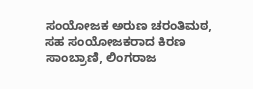ಸಂಯೋಜಕ ಅರುಣ ಚರಂತಿಮಠ, ಸಹ ಸಂಯೋಜಕರಾದ ಕಿರಣ ಸಾಂಬ್ರಾಣಿ, ಲಿಂಗರಾಜ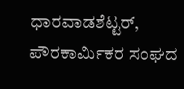ಧಾರವಾಡಶೆಟ್ಟರ್, ಪೌರಕಾರ್ಮಿಕರ ಸಂಘದ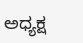ಅಧ್ಯಕ್ಷ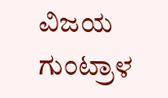ವಿಜಯ ಗುಂಟ್ರಾಳ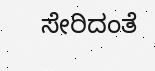ಸೇರಿದಂತೆ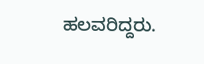ಹಲವರಿದ್ದರು.